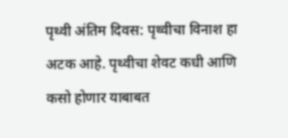पृथ्वी अंतिम दिवस: पृथ्वीचा विनाश हा अटक आहे. पृथ्वीचा शेवट कधी आणि कसो होणार याबाबत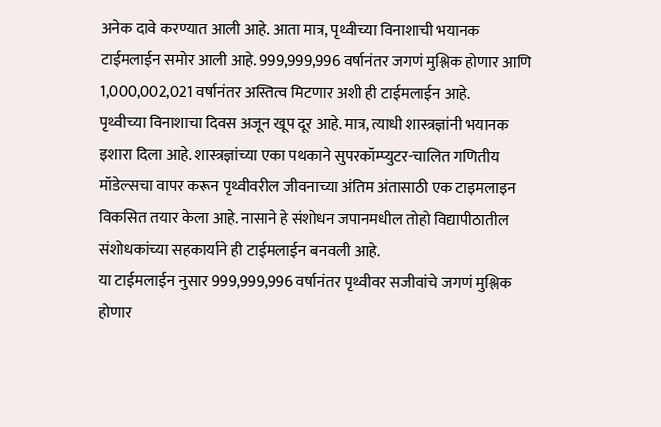अनेक दावे करण्यात आली आहे. आता मात्र, पृथ्वीच्या विनाशाची भयानक टाईमलाईन समोर आली आहे. 999,999,996 वर्षानंतर जगणं मुश्लिक होणार आणि 1,000,002,021 वर्षानंतर अस्तित्व मिटणार अशी ही टाईमलाईन आहे.
पृथ्वीच्या विनाशाचा दिवस अजून खूप दूर आहे. मात्र, त्याधी शास्त्रज्ञांनी भयानक इशारा दिला आहे. शास्त्रज्ञांच्या एका पथकाने सुपरकॉम्प्युटर-चालित गणितीय मॉडेल्सचा वापर करून पृथ्वीवरील जीवनाच्या अंतिम अंतासाठी एक टाइमलाइन विकसित तयार केला आहे. नासाने हे संशोधन जपानमधील तोहो विद्यापीठातील संशोधकांच्या सहकार्याने ही टाईमलाईन बनवली आहे.
या टाईमलाईन नुसार 999,999,996 वर्षानंतर पृथ्वीवर सजीवांचे जगणं मुश्लिक होणार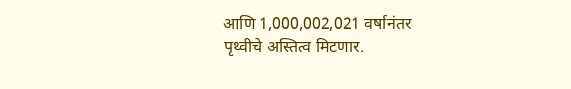आणि 1,000,002,021 वर्षानंतर पृथ्वीचे अस्तित्व मिटणार.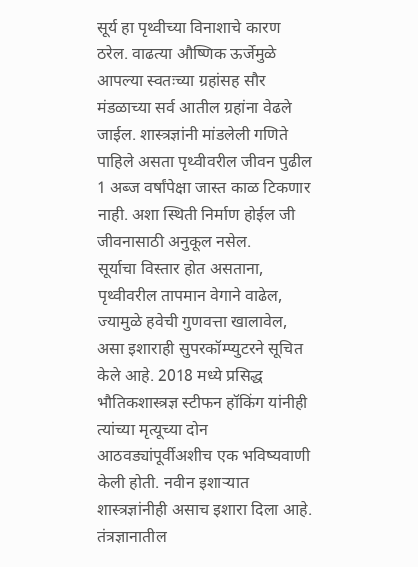सूर्य हा पृथ्वीच्या विनाशाचे कारण ठरेल. वाढत्या औष्णिक ऊर्जेमुळे आपल्या स्वतःच्या ग्रहांसह सौर मंडळाच्या सर्व आतील ग्रहांना वेढले जाईल. शास्त्रज्ञांनी मांडलेली गणिते पाहिले असता पृथ्वीवरील जीवन पुढील 1 अब्ज वर्षांपेक्षा जास्त काळ टिकणार नाही. अशा स्थिती निर्माण होईल जी जीवनासाठी अनुकूल नसेल.
सूर्याचा विस्तार होत असताना, पृथ्वीवरील तापमान वेगाने वाढेल, ज्यामुळे हवेची गुणवत्ता खालावेल, असा इशाराही सुपरकॉम्प्युटरने सूचित केले आहे. 2018 मध्ये प्रसिद्ध भौतिकशास्त्रज्ञ स्टीफन हॉकिंग यांनीही त्यांच्या मृत्यूच्या दोन आठवड्यांपूर्वीअशीच एक भविष्यवाणी केली होती. नवीन इशाऱ्यात शास्त्रज्ञांनीही असाच इशारा दिला आहे.
तंत्रज्ञानातील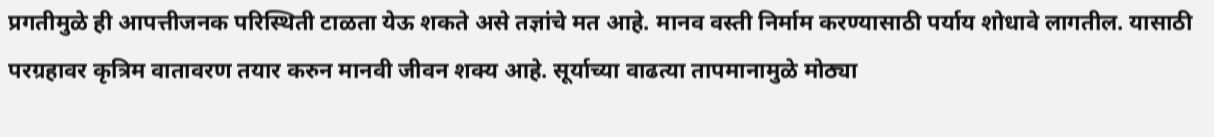प्रगतीमुळे ही आपत्तीजनक परिस्थिती टाळता येऊ शकते असे तज्ञांचे मत आहे. मानव वस्ती निर्माम करण्यासाठी पर्याय शोधावे लागतील. यासाठी परग्रहावर कृत्रिम वातावरण तयार करुन मानवी जीवन शक्य आहे. सूर्याच्या वाढत्या तापमानामुळे मोठ्या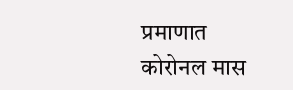प्रमाणात कोरोनल मास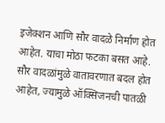इजेक्शन आणि सौर वादळे निर्माण होत आहेत. याचा मोठा फटका बसत आहे. सौर वादळांमुळे वातावरणात बदल होत आहेत, ज्यामुळे ऑक्सिजनची पातळी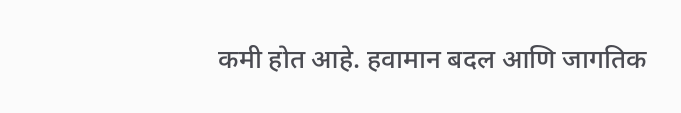कमी होत आहे. हवामान बदल आणि जागतिक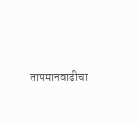तापमानवाढीचा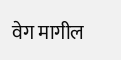वेग मागील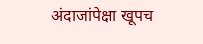अंदाजांपेक्षा खूपच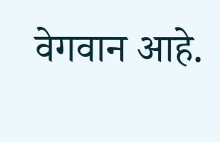वेगवान आहे.